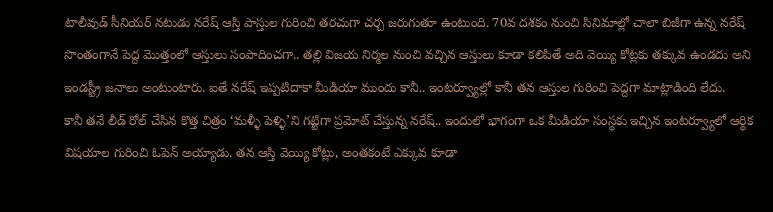టాలీవుడ్ సీనియర్ నటుడు నరేష్ ఆస్తి పాస్తుల గురించి తరచుగా చర్చ జరుగుతూ ఉంటుంది. 70వ దశకం నుంచి సినిమాల్లో చాలా బిజీగా ఉన్న నరేష్ సొంతంగానే పెద్ద మొత్తంలో ఆస్తులు సంపాదించగా.. తల్లి విజయ నిర్మల నుంచి వచ్చిన ఆస్తులు కూడా కలిపితే అది వెయ్యి కోట్లకు తక్కువ ఉండదు అని ఇండస్ట్రీ జనాలు అంటుంటారు. ఐతే నరేష్ ఇప్పటిదాకా మీడియా ముందు కానీ.. ఇంటర్వ్యూల్లో కానీ తన ఆస్తుల గురించి పెద్దగా మాట్లాడింది లేదు.
కానీ తనే లీడ్ రోల్ చేసిన కొత్త చిత్రం ‘మళ్ళీ పెళ్ళి’ని గట్టిగా ప్రమోట్ చేస్తున్న నరేష్.. ఇందులో భాగంగా ఒక మీడియా సంస్థకు ఇచ్చిన ఇంటర్వ్యూలో ఆర్థిక విషయాల గురించి ఓపెన్ అయ్యాడు. తన ఆస్తి వెయ్యి కోట్లు, అంతకంటే ఎక్కువ కూడా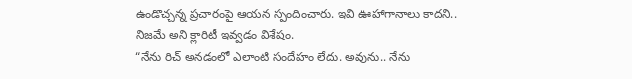ఉండొచ్చన్న ప్రచారంపై ఆయన స్పందించారు. ఇవి ఊహాగానాలు కాదని.. నిజమే అని క్లారిటీ ఇవ్వడం విశేషం.
“నేను రిచ్ అనడంలో ఎలాంటి సందేహం లేదు. అవును.. నేను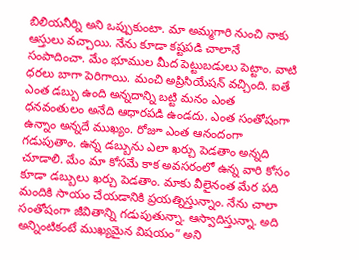బిలియనీర్ని అని ఒప్పుకుంటా. మా అమ్మగారి నుంచి నాకు ఆస్తులు వచ్చాయి. నేను కూడా కష్టపడి చాలానే సంపాదించా. మేం భూముల మీద పెట్టుబడులు పెట్టాం. వాటి ధరలు బాగా పెరిగాయి. మంచి అప్రిసియేషన్ వచ్చింది. ఐతే ఎంత డబ్బు ఉంది అన్నదాన్ని బట్టి మనం ఎంత ధనవంతులం అనేది ఆధారపడి ఉండదు. ఎంత సంతోషంగా ఉన్నాం అన్నదే ముఖ్యం. రోజూ ఎంత ఆనందంగా గడుపుతాం. ఉన్న డబ్బును ఎలా ఖర్చు పెడతాం అన్నది చూడాలి. మేం మా కోసమే కాక అవసరంలో ఉన్న వారి కోసం కూడా డబ్బులు ఖర్చు పెడతాం. మాకు వీలైనంత మేర పది మందికి సాయం చేయడానికి ప్రయత్నిస్తున్నాం. నేను చాలా సంతోషంగా జీవితాన్ని గడుపుతున్నా. ఆస్వాదిస్తున్నా. అది అన్నింటికంటే ముఖ్యమైన విషయం” అని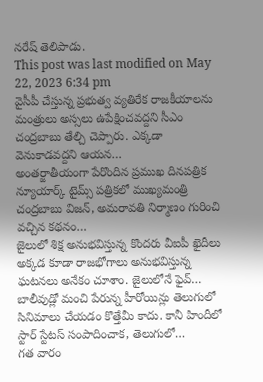నరేష్ తెలిపాడు.
This post was last modified on May 22, 2023 6:34 pm
వైసీపీ చేస్తున్న ప్రభుత్వ వ్యతిరేక రాజకీయాలను మంత్రులు అస్సలు ఉపేక్షించవద్దని సీఎం చంద్రబాబు తేల్చి చెప్పారు. ఎక్కడా వెనుకాడవద్దని ఆయన…
అంతర్జాతీయంగా పేరొందిన ప్రముఖ దినపత్రిక న్యూయార్క్ టైమ్స్ పత్రికలో ముఖ్యమంత్రి చంద్రబాబు విజన్, అమరావతి నిర్మాణం గురించి వచ్చిన కథనం…
జైలులో శిక్ష అనుభవిస్తున్న కొందరు వీఐపీ ఖైదీలు అక్కడ కూడా రాజభోగాలు అనుభవిస్తున్న ఘటనలు అనేకం చూశాం. జైలులోనే ఫైవ్…
బాలీవుడ్లో మంచి పేరున్న హీరోయిన్లు తెలుగులో సినిమాలు చేయడం కొత్తేమీ కాదు. కానీ హిందీలో స్టార్ స్టేటస్ సంపాదించాక, తెలుగులో…
గత వారం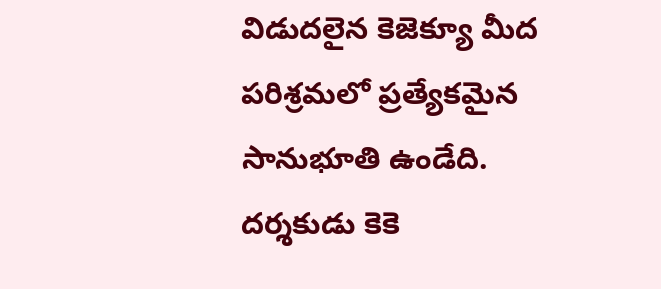విడుదలైన కెజెక్యూ మీద పరిశ్రమలో ప్రత్యేకమైన సానుభూతి ఉండేది. దర్శకుడు కెకె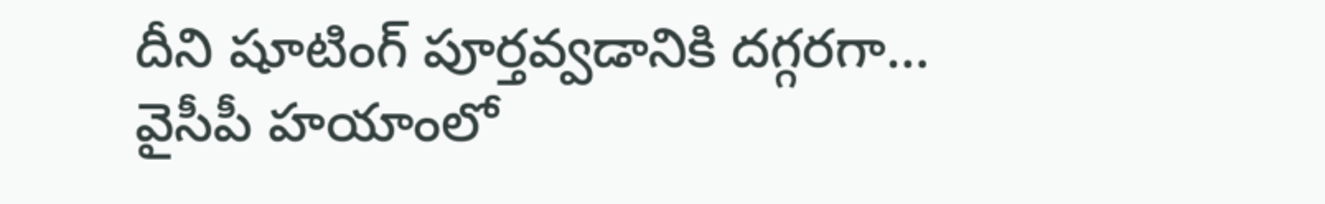దీని షూటింగ్ పూర్తవ్వడానికి దగ్గరగా…
వైసీపీ హయాంలో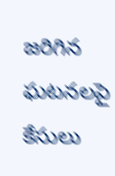జరిగిన ఘటనలపై కేసులు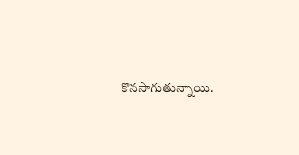కొనసాగుతున్నాయి.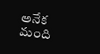అనేక మంది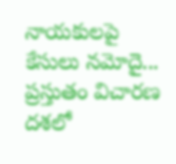నాయకులపై కేసులు నమోదై... ప్రస్తుతం విచారణ దశలో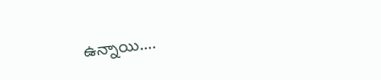ఉన్నాయి.…